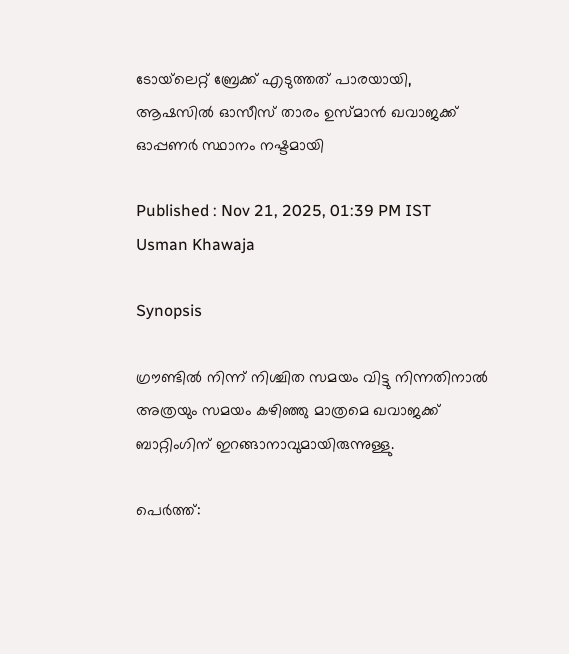ടോയ്‌ലെറ്റ് ബ്രേക്ക് എടുത്തത് പാരയായി, ആഷസില്‍ ഓസീസ് താരം ഉസ്മാന്‍ ഖവാജക്ക് ഓപ്പണര്‍ സ്ഥാനം നഷ്ടമായി

Published : Nov 21, 2025, 01:39 PM IST
Usman Khawaja

Synopsis

ഗ്രൗണ്ടില്‍ നിന്ന് നിശ്ചിത സമയം വിട്ടു നിന്നതിനാല്‍ അത്രയും സമയം കഴിഞ്ഞു മാത്രമെ ഖവാജക്ക് ബാറ്റിംഗിന് ഇറങ്ങാനാവുമായിരുന്നുള്ളു.

പെര്‍ത്ത്: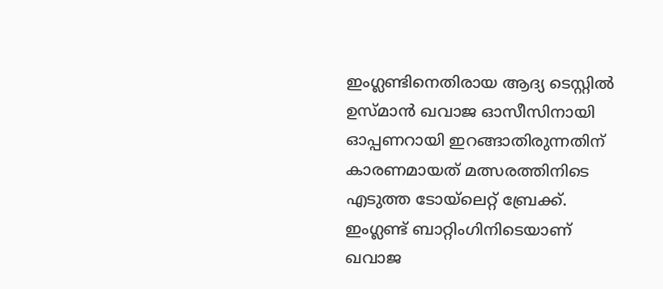ഇംഗ്ലണ്ടിനെതിരായ ആദ്യ ടെസ്റ്റില്‍ ഉസ്മാന്‍ ഖവാജ ഓസീസിനായി ഓപ്പണറായി ഇറങ്ങാതിരുന്നതിന് കാരണമായത് മത്സരത്തിനിടെ എടുത്ത ടോയ്‌ലെറ്റ് ബ്രേക്ക്. ഇംഗ്ലണ്ട് ബാറ്റിംഗിനിടെയാണ് ഖവാജ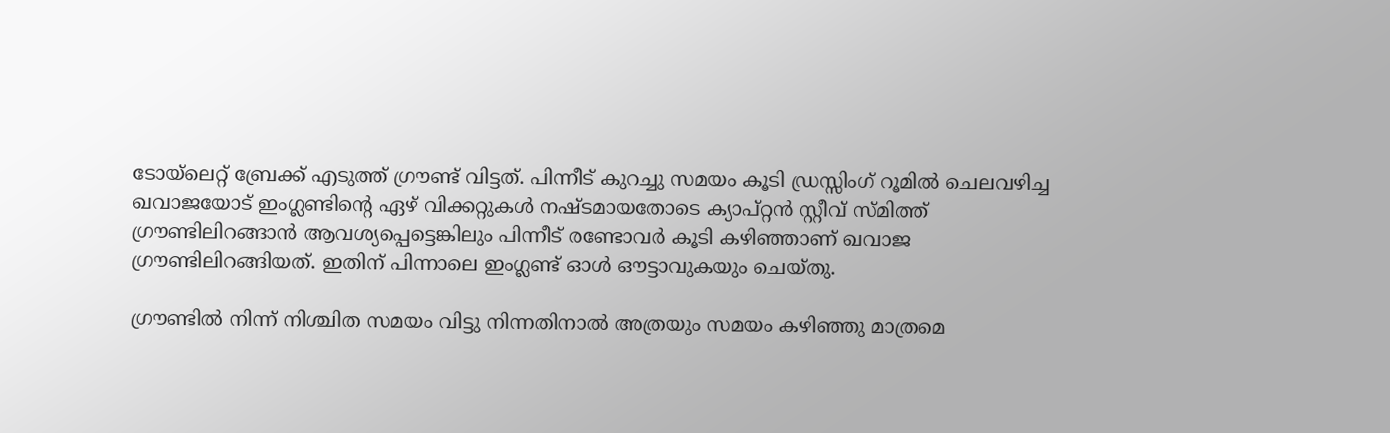ടോയ്‌ലെറ്റ് ബ്രേക്ക് എടുത്ത് ഗ്രൗണ്ട് വിട്ടത്. പിന്നീട് കുറച്ചു സമയം കൂടി ഡ്രസ്സിംഗ് റൂമിൽ ചെലവഴിച്ച ഖവാജയോട് ഇംഗ്ലണ്ടിന്‍റെ ഏഴ് വിക്കറ്റുകള്‍ നഷ്ടമായതോടെ ക്യാപ്റ്റൻ സ്റ്റീവ് സ്മിത്ത് ഗ്രൗണ്ടിലിറങ്ങാന്‍ ആവശ്യപ്പെട്ടെങ്കിലും പിന്നീട് രണ്ടോവര്‍ കൂടി കഴിഞ്ഞാണ് ഖവാജ ഗ്രൗണ്ടിലിറങ്ങിയത്. ഇതിന് പിന്നാലെ ഇംഗ്ലണ്ട് ഓള്‍ ഔട്ടാവുകയും ചെയ്തു.

ഗ്രൗണ്ടില്‍ നിന്ന് നിശ്ചിത സമയം വിട്ടു നിന്നതിനാല്‍ അത്രയും സമയം കഴിഞ്ഞു മാത്രമെ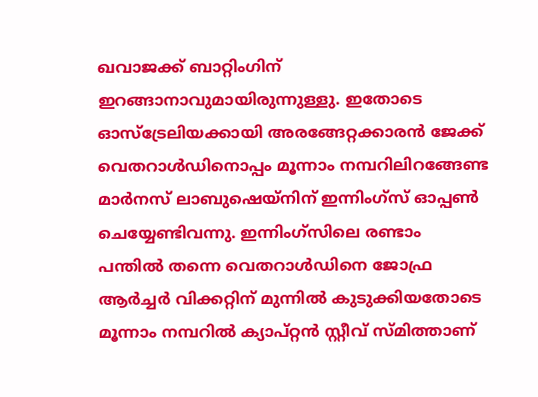ഖവാജക്ക് ബാറ്റിംഗിന് ഇറങ്ങാനാവുമായിരുന്നുള്ളു. ഇതോടെ ഓസ്ട്രേലിയക്കായി അരങ്ങേറ്റക്കാരന്‍ ജേക്ക് വെതറാള്‍ഡിനൊപ്പം മൂന്നാം നമ്പറിലിറങ്ങേണ്ട മാര്‍നസ് ലാബുഷെയ്നിന് ഇന്നിംഗ്സ് ഓപ്പൺ ചെയ്യേണ്ടിവന്നു. ഇന്നിംഗ്സിലെ രണ്ടാം പന്തില്‍ തന്നെ വെതറാള്‍ഡിനെ ജോഫ്ര ആര്‍ച്ചര്‍ വിക്കറ്റിന് മുന്നില്‍ കുടുക്കിയതോടെ മൂന്നാം നമ്പറില്‍ ക്യാപ്റ്റൻ സ്റ്റീവ് സ്മിത്താണ്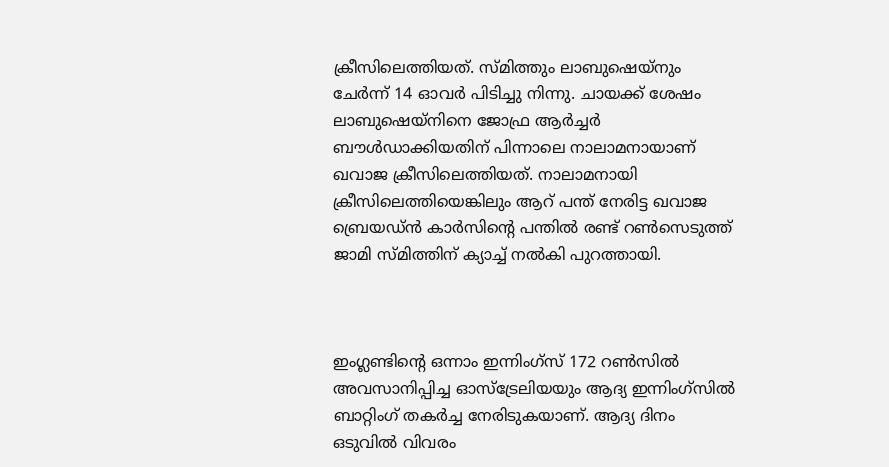ക്രീസിലെത്തിയത്. സ്മിത്തും ലാബുഷെയ്നും ചേര്‍ന്ന് 14 ഓവര്‍ പിടിച്ചു നിന്നു. ചായക്ക് ശേഷം ലാബുഷെയ്നിനെ ജോഫ്ര ആര്‍ച്ചര്‍ ബൗള്‍ഡാക്കിയതിന് പിന്നാലെ നാലാമനായാണ് ഖവാജ ക്രീസിലെത്തിയത്. നാലാമനായി ക്രീസിലെത്തിയെങ്കിലും ആറ് പന്ത് നേരിട്ട ഖവാജ ബ്രെയഡ്ന്‍ കാര്‍സിന്‍റെ പന്തില്‍ രണ്ട് റണ്‍സെടുത്ത് ജാമി സ്മിത്തിന് ക്യാച്ച് നല്‍കി പുറത്തായി.



ഇംഗ്ലണ്ടിന്‍റെ ഒന്നാം ഇന്നിംഗ്സ് 172 റണ്‍സില്‍ അവസാനിപ്പിച്ച ഓസ്ട്രേലിയയും ആദ്യ ഇന്നിംഗ്സില്‍ ബാറ്റിംഗ് തകര്‍ച്ച നേരിടുകയാണ്. ആദ്യ ദിനം ഒടുവില്‍ വിവരം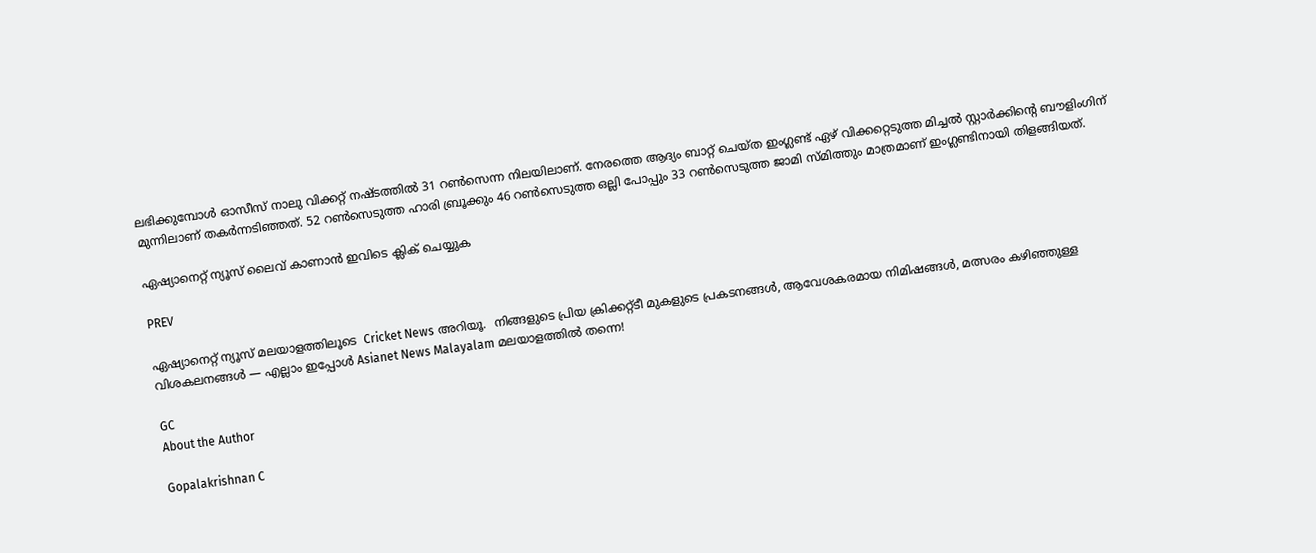ലഭിക്കുമ്പോള്‍ ഓസീസ് നാലു വിക്കറ്റ് നഷ്ടത്തില്‍ 31 റണ്‍സെന്ന നിലയിലാണ്. നേരത്തെ ആദ്യം ബാറ്റ് ചെയ്ത ഇംഗ്ലണ്ട് ഏഴ് വിക്കറ്റെടുത്ത മിച്ചല്‍ സ്റ്റാര്‍ക്കിന്‍റെ ബൗളിംഗിന് മുന്നിലാണ് തകര്‍ന്നടിഞ്ഞത്. 52 റണ്‍സെടുത്ത ഹാരി ബ്രൂക്കും 46 റണ്‍സെടുത്ത ഒല്ലി പോപ്പും 33 റണ്‍സെടുത്ത ജാമി സ്മിത്തും മാത്രമാണ് ഇംഗ്ലണ്ടിനായി തിളങ്ങിയത്.

ഏഷ്യാനെറ്റ് ന്യൂസ് ലൈവ് കാണാന്‍ ഇവിടെ ക്ലിക് ചെയ്യുക

PREV

ഏഷ്യാനെറ്റ് ന്യൂസ് മലയാളത്തിലൂടെ  Cricket News അറിയൂ.  നിങ്ങളുടെ പ്രിയ ക്രിക്കറ്റ്ടീ മുകളുടെ പ്രകടനങ്ങൾ, ആവേശകരമായ നിമിഷങ്ങൾ, മത്സരം കഴിഞ്ഞുള്ള വിശകലനങ്ങൾ — എല്ലാം ഇപ്പോൾ Asianet News Malayalam മലയാളത്തിൽ തന്നെ!

GC
About the Author

Gopalakrishnan C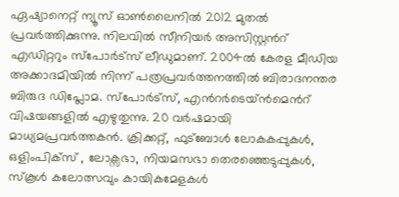ഏഷ്യാനെറ്റ് ന്യൂസ് ഓണ്‍ലൈനില്‍ 2012 മുതല്‍ പ്രവര്‍ത്തിക്കുന്നു. നിലവില്‍ സീനിയര്‍ അസിസ്റ്റന്‍റ് എഡിറ്ററും സ്പോർട്സ് ലീഡുമാണ്. 2004ൽ കേരള മീഡിയ അക്കാദമിയില്‍ നിന്ന് പത്രപ്രവര്‍ത്തനത്തില്‍ ബിരാദനന്തര ബിരുദ ഡിപ്ലോമ. സ്പോര്‍ട്സ്, എന്‍റര്‍ടെയ്ൻമെന്‍റ് വിഷയങ്ങളില്‍ എഴുതുന്നു. 20 വര്‍ഷമായി മാധ്യമപ്രവര്‍ത്തകൻ. ക്രിക്കറ്റ്, ഫുട്ബോള്‍ ലോകകപ്പുകൾ, ഒളിംപിക്സ് , ലോക്സഭാ, നിയമസഭാ തെരഞ്ഞെടുപ്പുകള്‍, സ്കൂള്‍ കലോത്സവും കായികമേളകള്‍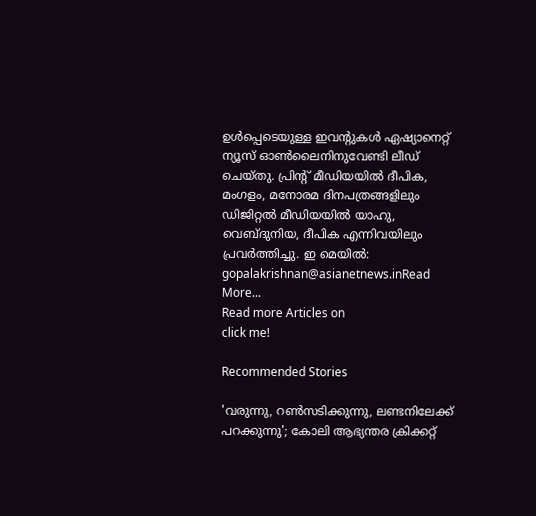ഉള്‍പ്പെടെയുള്ള ഇവന്‍റുകള്‍ ഏഷ്യാനെറ്റ് ന്യൂസ് ഓണ്‍ലൈനിനുവേണ്ടി ലീഡ് ചെയ്തു. പ്രിന്‍റ് മീഡിയയില്‍ ദീപിക, മംഗളം, മനോരമ ദിനപത്രങ്ങളിലും ഡിജിറ്റൽ മീഡിയയില്‍ യാഹു, വെബ്ദുനിയ, ദീപിക എന്നിവയിലും പ്രവര്‍ത്തിച്ചു. ഇ മെയില്‍: gopalakrishnan@asianetnews.inRead More...
Read more Articles on
click me!

Recommended Stories

'വരുന്നു, റണ്‍സടിക്കുന്നു, ലണ്ടനിലേക്ക് പറക്കുന്നു'; കോലി ആഭ്യന്തര ക്രിക്കറ്റ്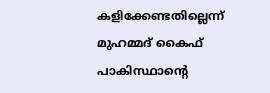കളിക്കേണ്ടതില്ലെന്ന് മുഹമ്മദ് കൈഫ്
പാകിസ്ഥാന്റെ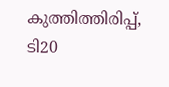കുത്തിത്തിരിപ്പ്, ടി20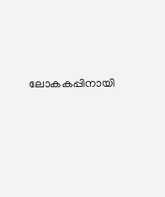ലോകകപ്പിനായി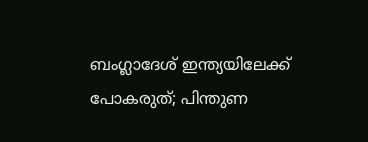ബംഗ്ലാദേശ് ഇന്ത്യയിലേക്ക് പോകരുത്; പിന്തുണ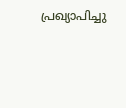പ്രഖ്യാപിച്ചു